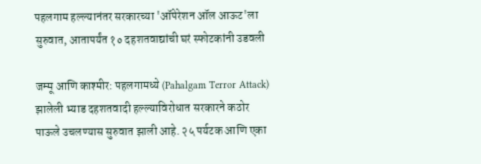पहलगाम हल्ल्यानंतर सरकारच्या 'ऑपेरेशन ऑल आऊट'ला सुरुवात, आतापर्यंत १० दहशतवाद्यांची घरं स्फोटकांनी उडवली

जम्मू आणि काश्मीर: पहलगामध्ये (Pahalgam Terror Attack) झालेली भ्याड दहशतवादी हल्ल्याविरोधात सरकारने कठोर पाऊले उचलण्यास सुरुवात झाली आहे. २५ पर्यटक आणि एका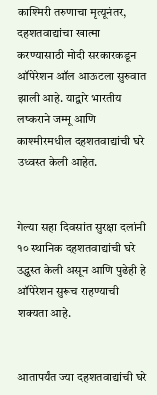काश्मिरी तरुणाचा मृत्यूनंतर, दहशतवाद्यांचा खात्मा करण्यासाठी मोदी सरकारकडून ऑपेरेशन ऑल आऊटला सुरुवात झाली आहे. याद्वारे भारतीय लष्कराने जम्मू आणि काश्मीरमधील दहशतवाद्यांची घरे उध्वस्त केली आहेत.


गेल्या सहा दिवसांत सुरक्षा दलांनी १० स्थानिक दहशतवाद्यांची घरे उद्ध्वस्त केली असून आणि पुढेही हे ऑपेरेशन सुरूच राहण्याची शक्यता आहे.


आतापर्यंत ज्या दहशतवाद्यांची घरे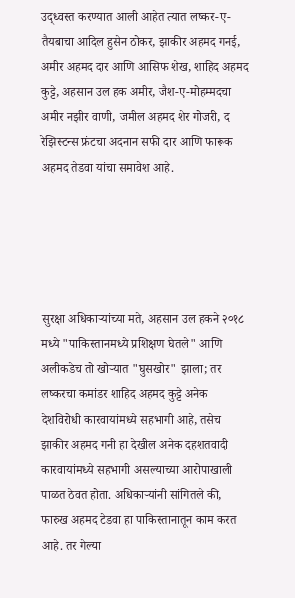उद्ध्वस्त करण्यात आली आहेत त्यात लष्कर-ए-तैयबाचा आदिल हुसेन ठोकर, झाकीर अहमद गनई, अमीर अहमद दार आणि आसिफ शेख, शाहिद अहमद कुट्टे, अहसान उल हक अमीर, जैश-ए-मोहम्मदचा अमीर नझीर वाणी, जमील अहमद शेर गोजरी, द रेझिस्टन्स फ्रंटचा अदनान सफी दार आणि फारूक अहमद तेडवा यांचा समावेश आहे.





सुरक्षा अधिकाऱ्यांच्या मते, अहसान उल हकने २०१८ मध्ये "पाकिस्तानमध्ये प्रशिक्षण घेतले" आणि अलीकडेच तो खोऱ्यात "घुसखोर" झाला; तर लष्करचा कमांडर शाहिद अहमद कुट्टे अनेक देशविरोधी कारवायांमध्ये सहभागी आहे, तसेच झाकीर अहमद गनी हा देखील अनेक दहशतवादी कारवायांमध्ये सहभागी असल्याच्या आरोपाखाली पाळत ठेवत होता. अधिकाऱ्यांनी सांगितले की, फारुख अहमद टेडवा हा पाकिस्तानातून काम करत आहे. तर गेल्या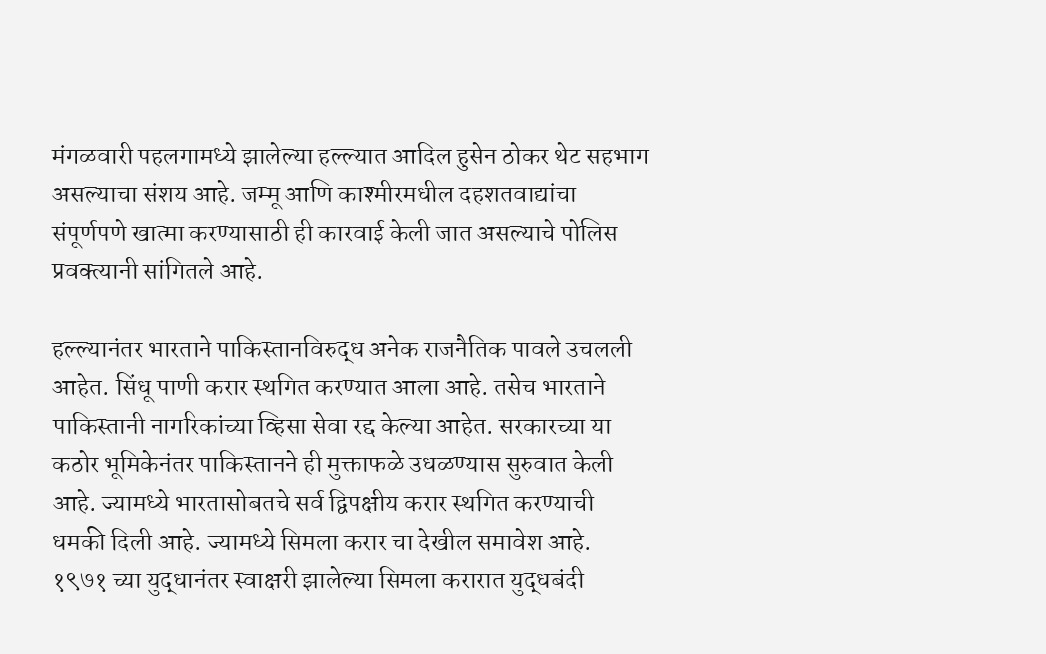मंगळवारी पहलगामध्ये झालेल्या हल्ल्यात आदिल हुसेन ठोकर थेट सहभाग असल्याचा संशय आहे. जम्मू आणि काश्मीरमधील दहशतवाद्यांचा संपूर्णपणे खात्मा करण्यासाठी ही कारवाई केली जात असल्याचे पोलिस प्रवक्त्यानी सांगितले आहे.

हल्ल्यानंतर भारताने पाकिस्तानविरुद्ध अनेक राजनैतिक पावले उचलली आहेत. सिंधू पाणी करार स्थगित करण्यात आला आहे. तसेच भारताने पाकिस्तानी नागरिकांच्या व्हिसा सेवा रद्द केल्या आहेत. सरकारच्या या कठोर भूमिकेनंतर पाकिस्तानने ही मुक्ताफळे उधळण्यास सुरुवात केली आहे. ज्यामध्ये भारतासोबतचे सर्व द्विपक्षीय करार स्थगित करण्याची धमकी दिली आहे. ज्यामध्ये सिमला करार चा देखील समावेश आहे. १९७१ च्या युद्धानंतर स्वाक्षरी झालेल्या सिमला करारात युद्धबंदी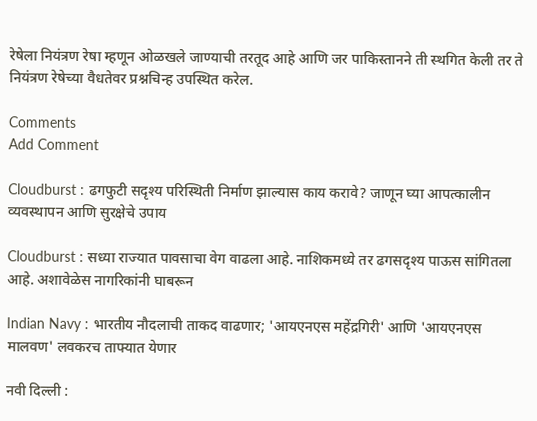रेषेला नियंत्रण रेषा म्हणून ओळखले जाण्याची तरतूद आहे आणि जर पाकिस्तानने ती स्थगित केली तर ते नियंत्रण रेषेच्या वैधतेवर प्रश्नचिन्ह उपस्थित करेल.

Comments
Add Comment

Cloudburst : ढगफुटी सदृश्य परिस्थिती निर्माण झाल्यास काय करावे? जाणून घ्या आपत्कालीन व्यवस्थापन आणि सुरक्षेचे उपाय

Cloudburst : सध्या राज्यात पावसाचा वेग वाढला आहे. नाशिकमध्ये तर ढगसदृश्य पाऊस सांगितला आहे. अशावेळेस नागरिकांनी घाबरून

Indian Navy : भारतीय नौदलाची ताकद वाढणार; 'आयएनएस महेंद्रगिरी' आणि 'आयएनएस मालवण' लवकरच ताफ्यात येणार

नवी दिल्ली :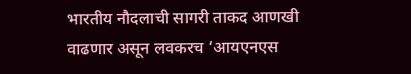भारतीय नौदलाची सागरी ताकद आणखी वाढणार असून लवकरच ‘आयएनएस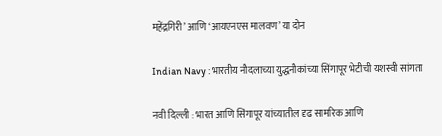महेंद्रगिरी’ आणि ‘आयएनएस मालवण’ या दोन

Indian Navy : भारतीय नौदलाच्या युद्धनौकांच्या सिंगापूर भेटीची यशस्वी सांगता

नवी दिल्ली : भारत आणि सिंगापूर यांच्यातील दृढ सामरिक आणि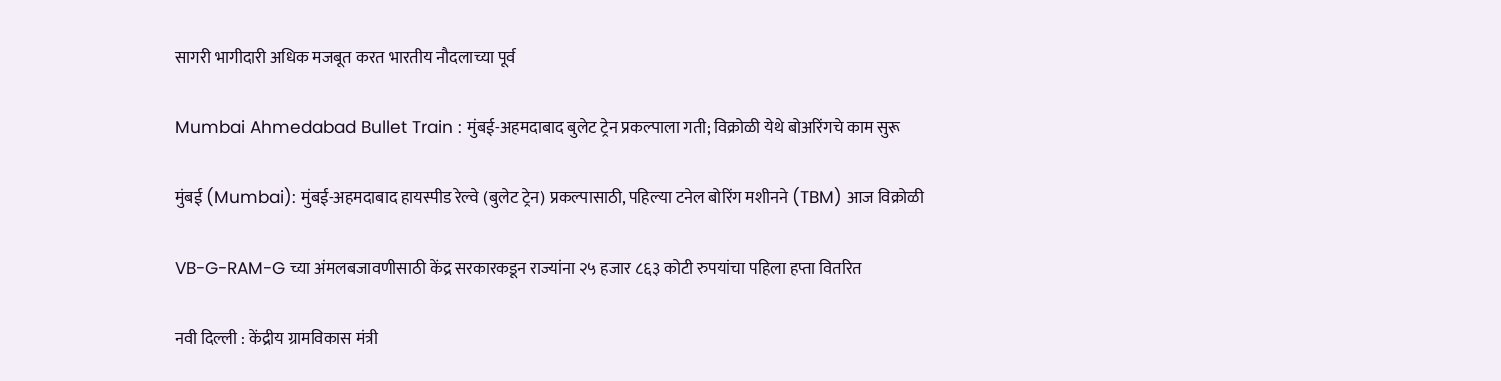सागरी भागीदारी अधिक मजबूत करत भारतीय नौदलाच्या पूर्व

Mumbai Ahmedabad Bullet Train : मुंबई-अहमदाबाद बुलेट ट्रेन प्रकल्पाला गती; विक्रोळी येथे बोअरिंगचे काम सुरू

मुंबई (Mumbai): मुंबई-अहमदाबाद हायस्पीड रेल्वे (बुलेट ट्रेन) प्रकल्पासाठी, पहिल्या टनेल बोरिंग मशीनने (TBM) आज विक्रोळी

VB-G-RAM-G च्या अंमलबजावणीसाठी केंद्र सरकारकडून राज्यांना २५ हजार ८६३ कोटी रुपयांचा पहिला हप्ता वितरित

नवी दिल्ली : केंद्रीय ग्रामविकास मंत्री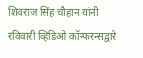शिवराज सिंह चौहान यांनी रविवारी व्हिडिओ कॉन्फरन्सद्वारे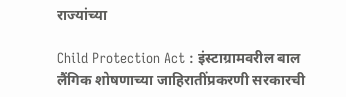राज्यांच्या

Child Protection Act : इंस्टाग्रामवरील बाल लैंगिक शोषणाच्या जाहिरातींप्रकरणी सरकारची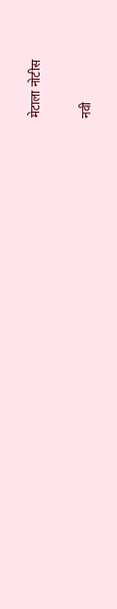मेटाला नोटीस

नवी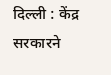दिल्ली : केंद्र सरकारने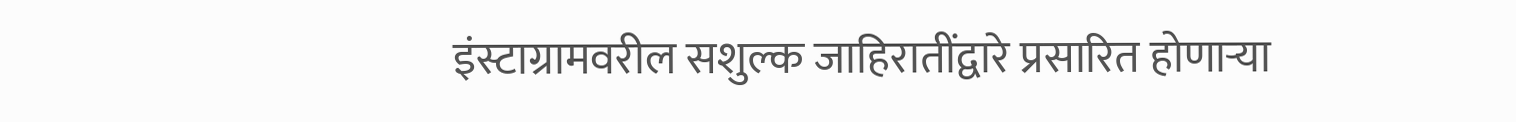इंस्टाग्रामवरील सशुल्क जाहिरातींद्वारे प्रसारित होणाऱ्या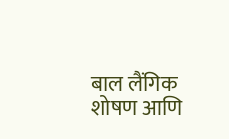बाल लैंगिक शोषण आणि